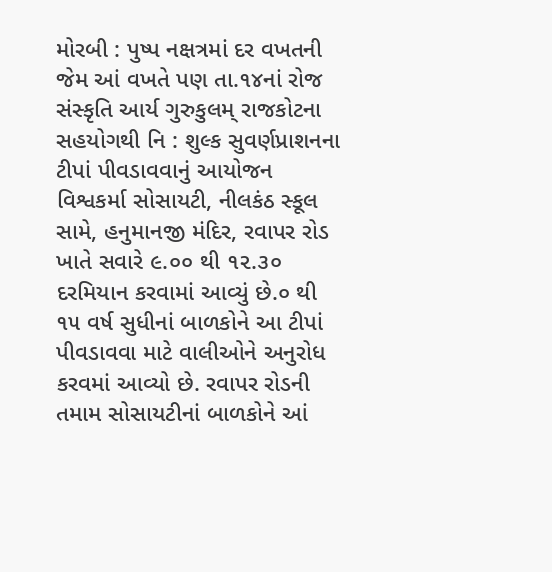મોરબી : પુષ્પ નક્ષત્રમાં દર વખતની જેમ આં વખતે પણ તા.૧૪નાં રોજ સંસ્કૃતિ આર્ય ગુરુકુલમ્ રાજકોટના સહયોગથી નિ : શુલ્ક સુવર્ણપ્રાશનના ટીપાં પીવડાવવાનું આયોજન વિશ્વકર્મા સોસાયટી, નીલકંઠ સ્કૂલ સામે, હનુમાનજી મંદિર, રવાપર રોડ ખાતે સવારે ૯.૦૦ થી ૧૨.૩૦ દરમિયાન કરવામાં આવ્યું છે.૦ થી ૧૫ વર્ષ સુધીનાં બાળકોને આ ટીપાં પીવડાવવા માટે વાલીઓને અનુરોધ કરવમાં આવ્યો છે. રવાપર રોડની તમામ સોસાયટીનાં બાળકોને આં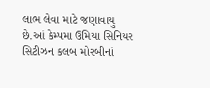લાભ લેવા માટે જણાવાયુ છે.આં કેમ્પમા ઉમિયા સિનિયર સિટીઝન કલબ મોરબીનાં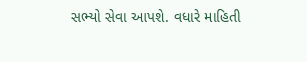સભ્યો સેવા આપશે. વધારે માહિતી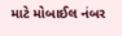માટે મોબાઈલ નંબર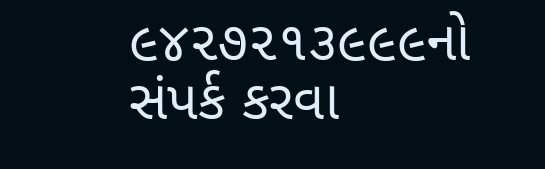૯૪૨૭૨૧૩૯૯૯નો સંપર્ક કરવા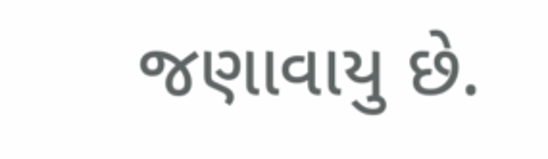જણાવાયુ છે.